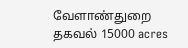வேளாண்துறை தகவல் 15000 acres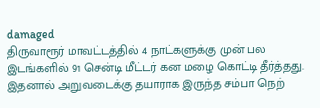damaged
திருவாரூர் மாவட்டத்தில் 4 நாட்களுக்கு முன் பல இடங்களில் 91 சென்டி மீட்டர் கன மழை கொட்டி தீர்த்தது. இதனால் அறுவடைக்கு தயாராக இருந்த சம்பா நெற்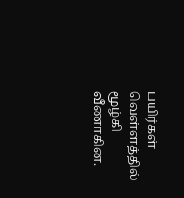பயிர்கள் வெள்ளத்தில் மூழ்கி வீணாகின.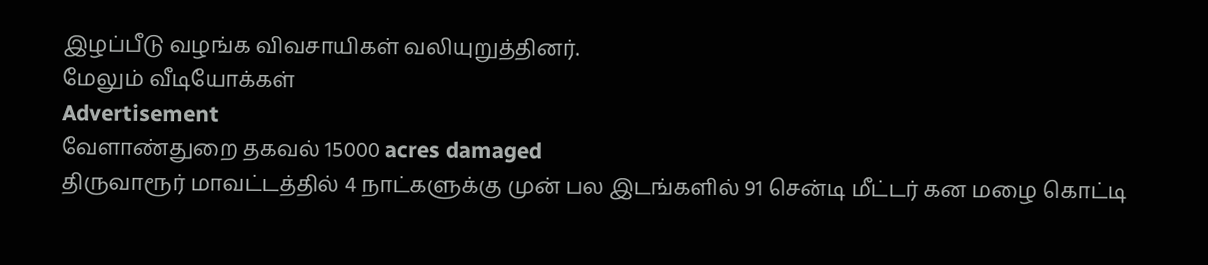இழப்பீடு வழங்க விவசாயிகள் வலியுறுத்தினர்.
மேலும் வீடியோக்கள்
Advertisement
வேளாண்துறை தகவல் 15000 acres damaged
திருவாரூர் மாவட்டத்தில் 4 நாட்களுக்கு முன் பல இடங்களில் 91 சென்டி மீட்டர் கன மழை கொட்டி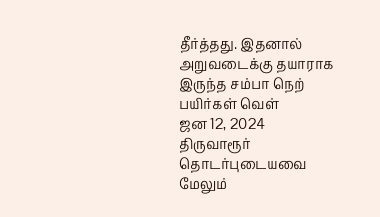தீர்த்தது. இதனால் அறுவடைக்கு தயாராக இருந்த சம்பா நெற் பயிர்கள் வெள்
ஜன 12, 2024
திருவாரூர்
தொடர்புடையவை
மேலும்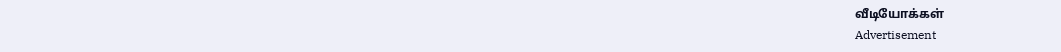வீடியோக்கள்
Advertisement